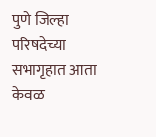पुणे जिल्हा परिषदेच्या सभागृहात आता केवळ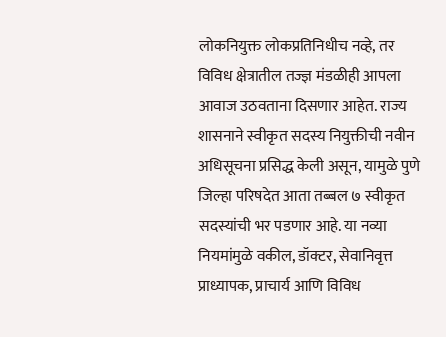लोकनियुक्त लोकप्रतिनिधीच नव्हे, तर विविध क्षेत्रातील तज्ज्ञ मंडळीही आपला आवाज उठवताना दिसणार आहेत. राज्य शासनाने स्वीकृत सदस्य नियुक्तीची नवीन अधिसूचना प्रसिद्ध केली असून, यामुळे पुणे जिल्हा परिषदेत आता तब्बल ७ स्वीकृत सदस्यांची भर पडणार आहे. या नव्या नियमांमुळे वकील, डॉक्टर, सेवानिवृत्त प्राध्यापक, प्राचार्य आणि विविध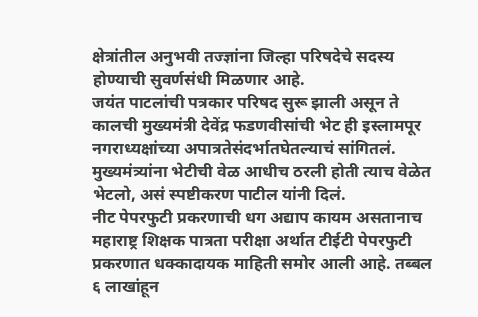क्षेत्रांतील अनुभवी तज्ज्ञांना जिल्हा परिषदेचे सदस्य होण्याची सुवर्णसंधी मिळणार आहे.
जयंत पाटलांची पत्रकार परिषद सुरू झाली असून ते कालची मुख्यमंत्री देवेंद्र फडणवीसांची भेट ही इस्लामपूर नगराध्यक्षांच्या अपात्रतेसंदर्भातघेतल्याचं सांगितलं. मुख्यमंत्र्यांना भेटीची वेळ आधीच ठरली होती त्याच वेळेत भेटलो, असं स्पष्टीकरण पाटील यांनी दिलं.
नीट पेपरफुटी प्रकरणाची धग अद्याप कायम असतानाच महाराष्ट्र शिक्षक पात्रता परीक्षा अर्थात टीईटी पेपरफुटी प्रकरणात धक्कादायक माहिती समोर आली आहे. तब्बल ६ लाखांहून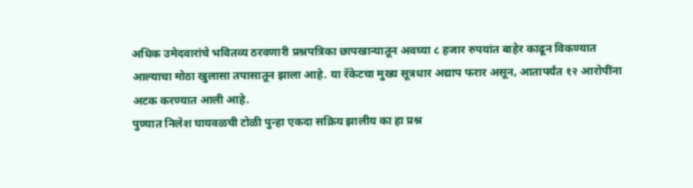अधिक उमेदवारांचे भवितव्य ठरवणारी प्रश्नपत्रिका छापखान्यातून अवघ्या ८ हजार रुपयांत बाहेर काढून विकण्यात आल्याचा मोठा खुलासा तपासातून झाला आहे. या रॅकेटचा मुख्य सूत्रधार अद्याप फरार असून, आतापर्यंत १२ आरोपींना अटक करण्यात आली आहे.
पुण्यात निलेश घायवळची टोळी पुन्हा एकदा सक्रिय झालीय का हा प्रश्न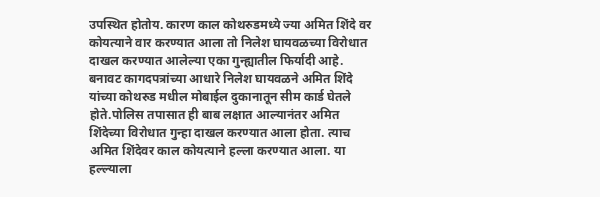उपस्थित होतोय. कारण काल कोथरुडमध्ये ज्या अमित शिंदे वर कोयत्याने वार करण्यात आला तो निलेश घायवळच्या विरोधात दाखल करण्यात आलेल्या एका गुन्ह्यातील फिर्यादी आहे. बनावट कागदपत्रांच्या आधारे निलेश घायवळने अमित शिंदे यांच्या कोथरुड मधील मोबाईल दुकानातून सीम कार्ड घेतले होते.पोलिस तपासात ही बाब लक्षात आल्यानंतर अमित शिंदेच्या विरोधात गुन्हा दाखल करण्यात आला होता. त्याच अमित शिंदेवर काल कोयत्याने हल्ला करण्यात आला. या हल्ल्याला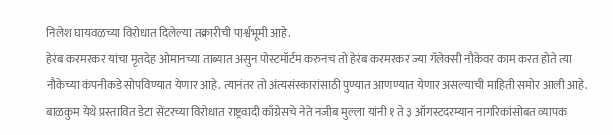निलेश घायवळच्या विरोधात दिलेल्या तक्रारीची पार्श्वभूमी आहे.
हेरंब करमरकर यांचा मृतदेह ओमानच्या ताब्यात असुन पोस्टमॉर्टम करुनच तो हेरंब करमरकर ज्या गॅलेक्सी नौकेवर काम करत होते त्या नौकेच्या कंपनीकडे सोपविण्यात येणार आहे. त्यानंतर तो अंत्यसंस्कारांसाठी पुण्यात आणण्यात येणार असल्याची माहिती समोर आली आहे.
बाळकुम येथे प्रस्तावित डेटा सेंटरच्या विरोधात राष्ट्रवादी काँग्रेसचे नेते नजीब मुल्ला यांनी १ ते ३ ऑगस्टदरम्यान नागरिकांसोबत व्यापक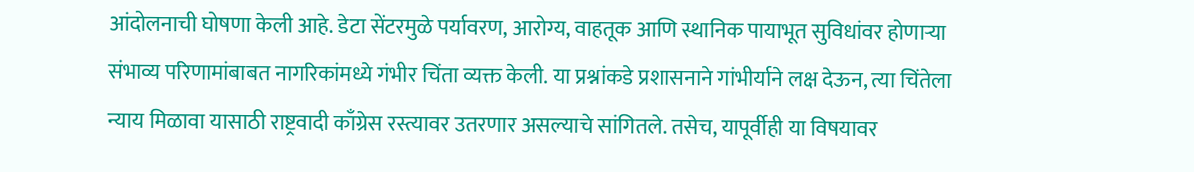आंदोलनाची घोषणा केली आहे. डेटा सेंटरमुळे पर्यावरण, आरोग्य, वाहतूक आणि स्थानिक पायाभूत सुविधांवर होणाऱ्या संभाव्य परिणामांबाबत नागरिकांमध्ये गंभीर चिंता व्यक्त केली. या प्रश्नांकडे प्रशासनाने गांभीर्याने लक्ष देऊन, त्या चिंतेला न्याय मिळावा यासाठी राष्ट्रवादी काँग्रेस रस्त्यावर उतरणार असल्याचे सांगितले. तसेच, यापूर्वीही या विषयावर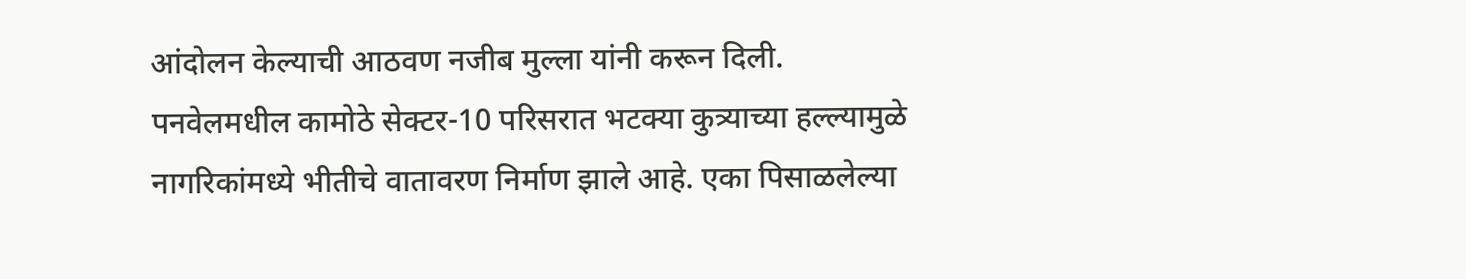आंदोलन केल्याची आठवण नजीब मुल्ला यांनी करून दिली.
पनवेलमधील कामोठे सेक्टर-10 परिसरात भटक्या कुत्र्याच्या हल्ल्यामुळे नागरिकांमध्ये भीतीचे वातावरण निर्माण झाले आहे. एका पिसाळलेल्या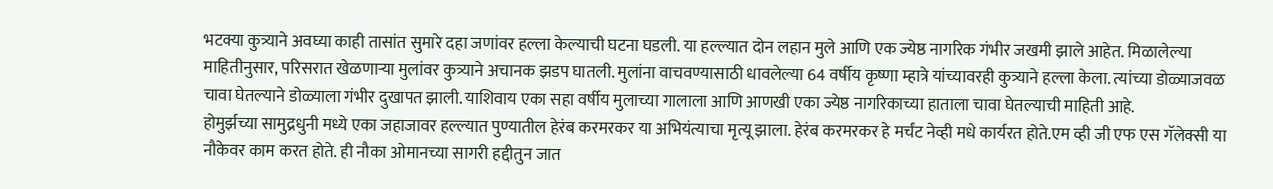भटक्या कुत्र्याने अवघ्या काही तासांत सुमारे दहा जणांवर हल्ला केल्याची घटना घडली. या हल्ल्यात दोन लहान मुले आणि एक ज्येष्ठ नागरिक गंभीर जखमी झाले आहेत. मिळालेल्या माहितीनुसार, परिसरात खेळणाऱ्या मुलांवर कुत्र्याने अचानक झडप घातली. मुलांना वाचवण्यासाठी धावलेल्या 64 वर्षीय कृष्णा म्हात्रे यांच्यावरही कुत्र्याने हल्ला केला. त्यांच्या डोळ्याजवळ चावा घेतल्याने डोळ्याला गंभीर दुखापत झाली. याशिवाय एका सहा वर्षीय मुलाच्या गालाला आणि आणखी एका ज्येष्ठ नागरिकाच्या हाताला चावा घेतल्याची माहिती आहे.
होमुर्झच्या सामुद्रधुनी मध्ये एका जहाजावर हल्ल्यात पुण्यातील हेरंब करमरकर या अभियंत्याचा मृत्यू झाला. हेरंब करमरकर हे मर्चंट नेव्ही मधे कार्यरत होते.एम व्ही जी एफ एस गॅलेक्सी या नौकेवर काम करत होते. ही नौका ओमानच्या सागरी हद्दीतुन जात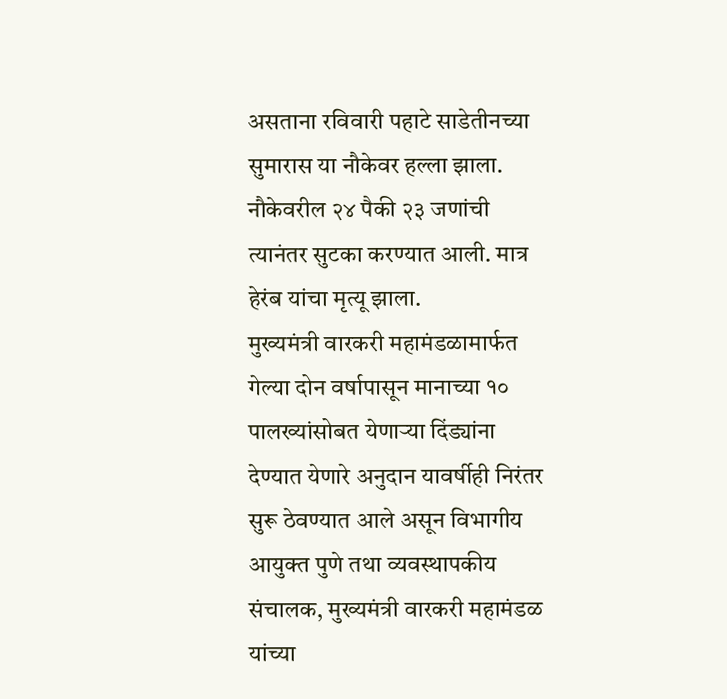असताना रविवारी पहाटे साडेतीनच्या सुमारास या नौकेवर हल्ला झाला. नौकेवरील २४ पैकी २३ जणांची त्यानंतर सुटका करण्यात आली. मात्र हेरंब यांचा मृत्यू झाला.
मुख्यमंत्री वारकरी महामंडळामार्फत गेल्या दोन वर्षापासून मानाच्या १० पालख्यांसोबत येणाऱ्या दिंड्यांना देण्यात येणारे अनुदान यावर्षीही निरंतर सुरू ठेवण्यात आले असून विभागीय आयुक्त पुणे तथा व्यवस्थापकीय संचालक, मुख्यमंत्री वारकरी महामंडळ यांच्या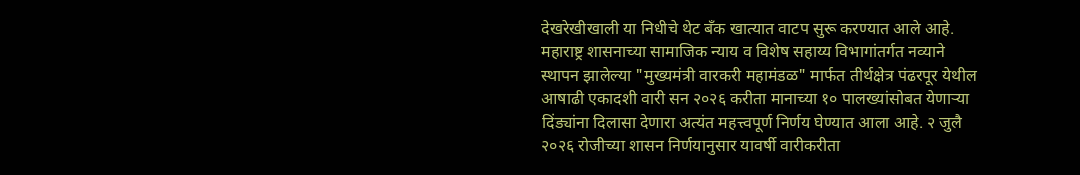देखरेखीखाली या निधीचे थेट बँक खात्यात वाटप सुरू करण्यात आले आहे. महाराष्ट्र शासनाच्या सामाजिक न्याय व विशेष सहाय्य विभागांतर्गत नव्याने स्थापन झालेल्या "मुख्यमंत्री वारकरी महामंडळ" मार्फत तीर्थक्षेत्र पंढरपूर येथील आषाढी एकादशी वारी सन २०२६ करीता मानाच्या १० पालख्यांसोबत येणाऱ्या दिंड्यांना दिलासा देणारा अत्यंत महत्त्वपूर्ण निर्णय घेण्यात आला आहे. २ जुलै २०२६ रोजीच्या शासन निर्णयानुसार यावर्षी वारीकरीता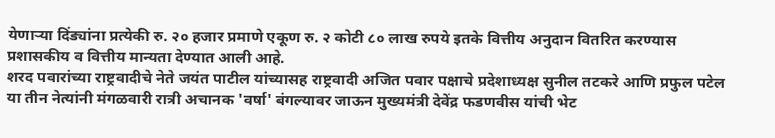येणाऱ्या दिंड्यांना प्रत्येकी रु. २० हजार प्रमाणे एकूण रु. २ कोटी ८० लाख रुपये इतके वित्तीय अनुदान वितरित करण्यास प्रशासकीय व वित्तीय मान्यता देण्यात आली आहे.
शरद पवारांच्या राष्ट्रवादीचे नेते जयंत पाटील यांच्यासह राष्ट्रवादी अजित पवार पक्षाचे प्रदेशाध्यक्ष सुनील तटकरे आणि प्रफुल पटेल या तीन नेत्यांनी मंगळवारी रात्री अचानक 'वर्षा' बंगल्यावर जाऊन मुख्यमंत्री देवेंद्र फडणवीस यांची भेट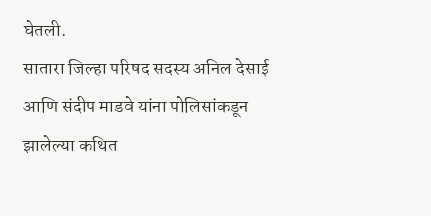घेतली.
सातारा जिल्हा परिषद सदस्य अनिल देसाई आणि संदीप माडवे यांना पोलिसांकडून झालेल्या कथित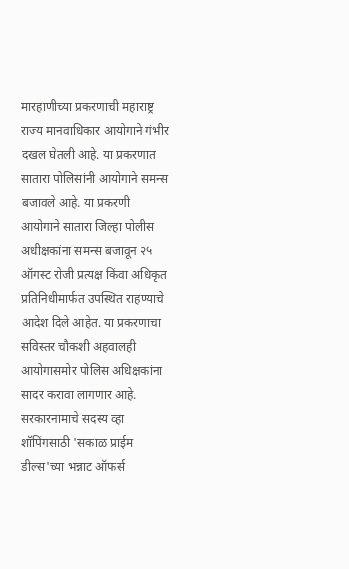मारहाणीच्या प्रकरणाची महाराष्ट्र राज्य मानवाधिकार आयोगाने गंभीर दखल घेतली आहे. या प्रकरणात सातारा पोलिसांनी आयोगाने समन्स बजावले आहे. या प्रकरणी आयोगाने सातारा जिल्हा पोलीस अधीक्षकांना समन्स बजावून २५ ऑगस्ट रोजी प्रत्यक्ष किंवा अधिकृत प्रतिनिधीमार्फत उपस्थित राहण्याचे आदेश दिले आहेत. या प्रकरणाचा सविस्तर चौकशी अहवालही आयोगासमोर पोलिस अधिक्षकांना सादर करावा लागणार आहे.
सरकारनामाचे सदस्य व्हा
शॉपिंगसाठी 'सकाळ प्राईम डील्स'च्या भन्नाट ऑफर्स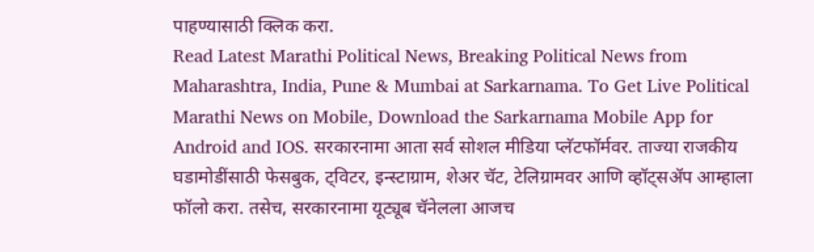पाहण्यासाठी क्लिक करा.
Read Latest Marathi Political News, Breaking Political News from Maharashtra, India, Pune & Mumbai at Sarkarnama. To Get Live Political Marathi News on Mobile, Download the Sarkarnama Mobile App for Android and IOS. सरकारनामा आता सर्व सोशल मीडिया प्लॅटफॉर्मवर. ताज्या राजकीय घडामोडींसाठी फेसबुक, ट्विटर, इन्स्टाग्राम, शेअर चॅट, टेलिग्रामवर आणि व्हॉट्सॲप आम्हाला फॉलो करा. तसेच, सरकारनामा यूट्यूब चॅनेलला आजच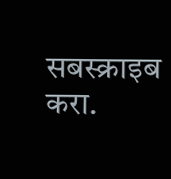सबस्क्राइब करा.